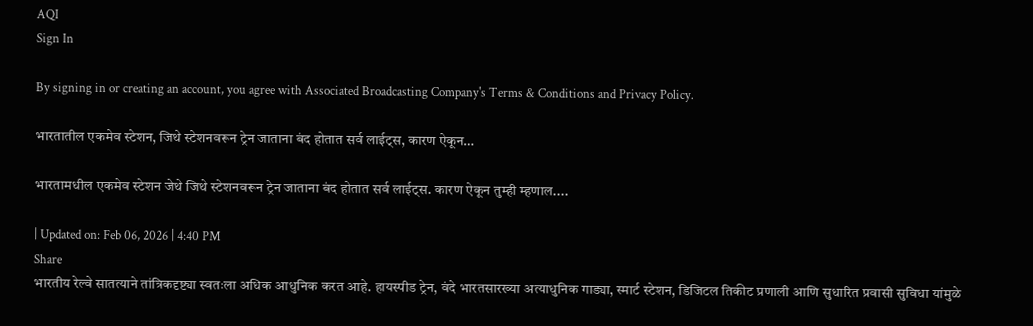AQI
Sign In

By signing in or creating an account, you agree with Associated Broadcasting Company's Terms & Conditions and Privacy Policy.

भारतातील एकमेव स्टेशन, जिथे स्टेशनवरून ट्रेन जाताना बंद होतात सर्व लाईट्स, कारण ऐकून…

भारतामधील एकमेव स्टेशन जेथे जिथे स्टेशनवरून ट्रेन जाताना बंद होतात सर्व लाईट्स. कारण ऐकून तुम्ही म्हणाल....

| Updated on: Feb 06, 2026 | 4:40 PM
Share
भारतीय रेल्वे सातत्याने तांत्रिकदृष्ट्या स्वतःला अधिक आधुनिक करत आहे. हायस्पीड ट्रेन, वंदे भारतसारख्या अत्याधुनिक गाड्या, स्मार्ट स्टेशन, डिजिटल तिकीट प्रणाली आणि सुधारित प्रवासी सुविधा यांमुळे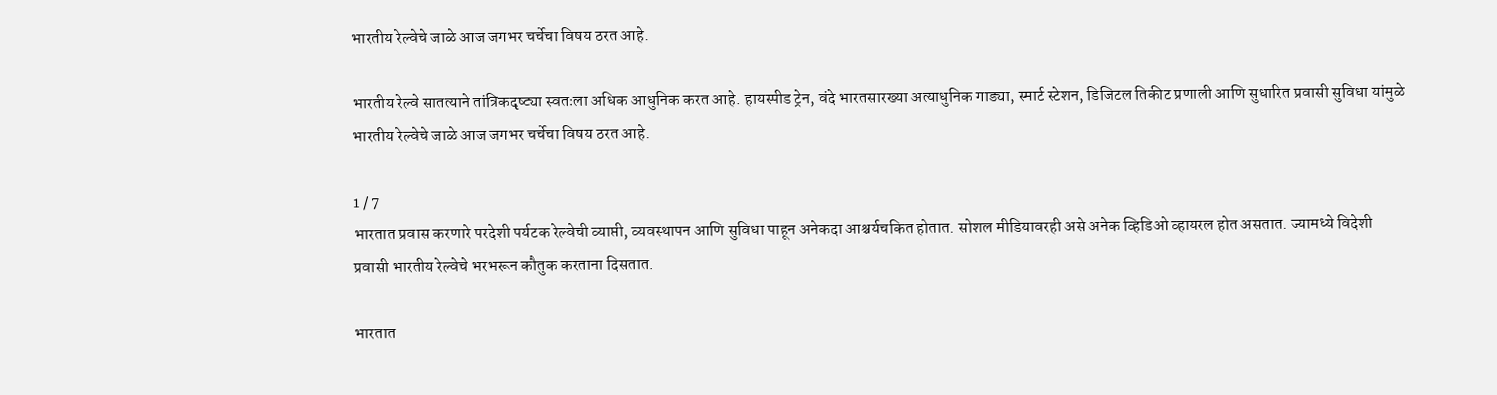भारतीय रेल्वेचे जाळे आज जगभर चर्चेचा विषय ठरत आहे.

भारतीय रेल्वे सातत्याने तांत्रिकदृष्ट्या स्वतःला अधिक आधुनिक करत आहे. हायस्पीड ट्रेन, वंदे भारतसारख्या अत्याधुनिक गाड्या, स्मार्ट स्टेशन, डिजिटल तिकीट प्रणाली आणि सुधारित प्रवासी सुविधा यांमुळे भारतीय रेल्वेचे जाळे आज जगभर चर्चेचा विषय ठरत आहे.

1 / 7
भारतात प्रवास करणारे परदेशी पर्यटक रेल्वेची व्याप्ती, व्यवस्थापन आणि सुविधा पाहून अनेकदा आश्चर्यचकित होतात. सोशल मीडियावरही असे अनेक व्हिडिओ व्हायरल होत असतात. ज्यामध्ये विदेशी प्रवासी भारतीय रेल्वेचे भरभरून कौतुक करताना दिसतात.

भारतात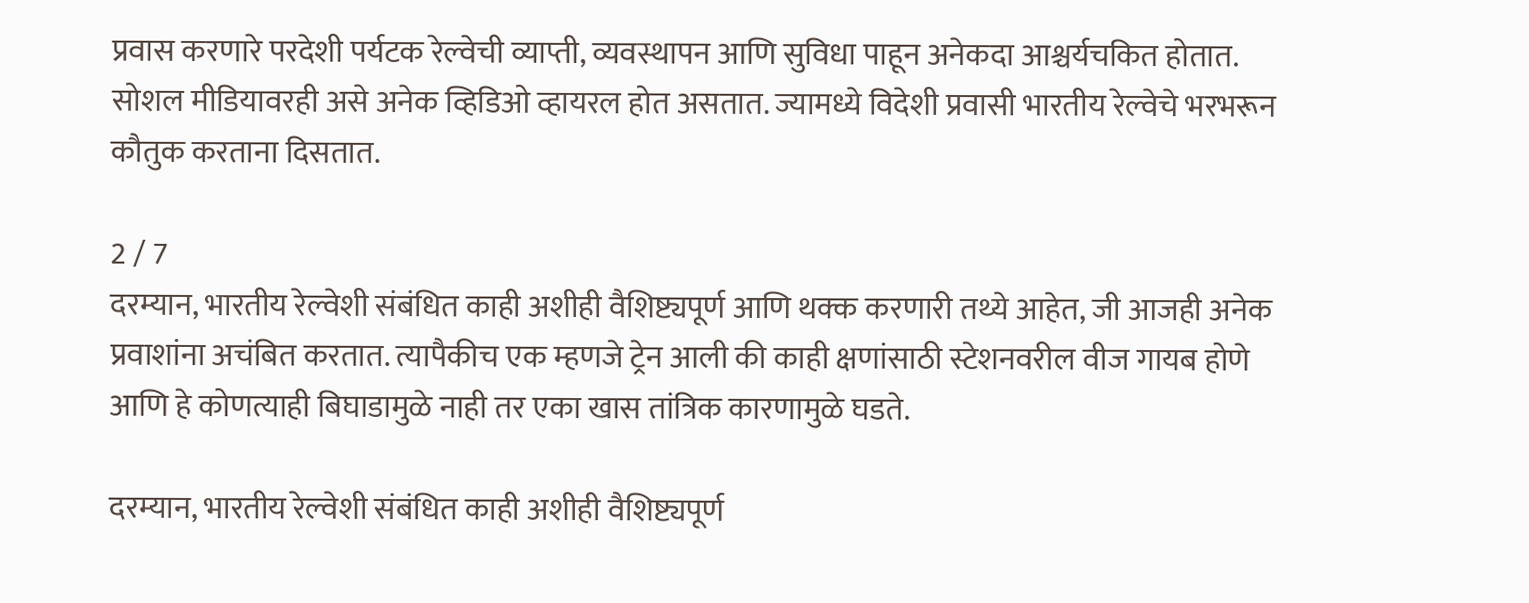प्रवास करणारे परदेशी पर्यटक रेल्वेची व्याप्ती, व्यवस्थापन आणि सुविधा पाहून अनेकदा आश्चर्यचकित होतात. सोशल मीडियावरही असे अनेक व्हिडिओ व्हायरल होत असतात. ज्यामध्ये विदेशी प्रवासी भारतीय रेल्वेचे भरभरून कौतुक करताना दिसतात.

2 / 7
दरम्यान, भारतीय रेल्वेशी संबंधित काही अशीही वैशिष्ट्यपूर्ण आणि थक्क करणारी तथ्ये आहेत, जी आजही अनेक प्रवाशांना अचंबित करतात. त्यापैकीच एक म्हणजे ट्रेन आली की काही क्षणांसाठी स्टेशनवरील वीज गायब होणे आणि हे कोणत्याही बिघाडामुळे नाही तर एका खास तांत्रिक कारणामुळे घडते.

दरम्यान, भारतीय रेल्वेशी संबंधित काही अशीही वैशिष्ट्यपूर्ण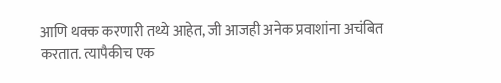आणि थक्क करणारी तथ्ये आहेत, जी आजही अनेक प्रवाशांना अचंबित करतात. त्यापैकीच एक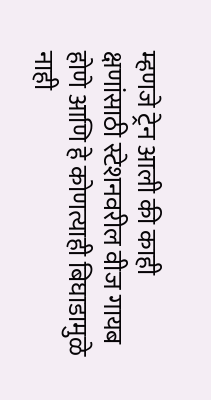म्हणजे ट्रेन आली की काही क्षणांसाठी स्टेशनवरील वीज गायब होणे आणि हे कोणत्याही बिघाडामुळे नाही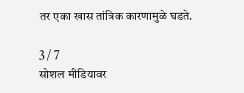तर एका खास तांत्रिक कारणामुळे घडते.

3 / 7
सोशल मीडियावर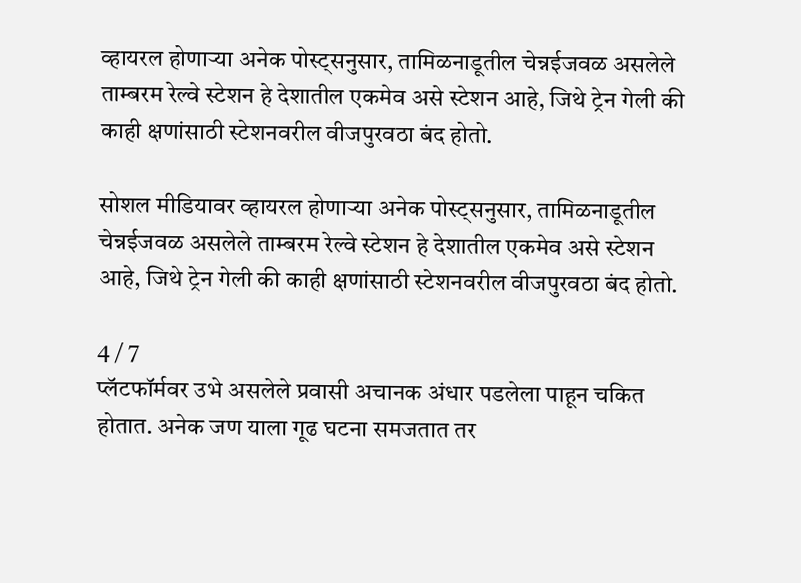व्हायरल होणाऱ्या अनेक पोस्ट्सनुसार, तामिळनाडूतील चेन्नईजवळ असलेले ताम्बरम रेल्वे स्टेशन हे देशातील एकमेव असे स्टेशन आहे, जिथे ट्रेन गेली की काही क्षणांसाठी स्टेशनवरील वीजपुरवठा बंद होतो.

सोशल मीडियावर व्हायरल होणाऱ्या अनेक पोस्ट्सनुसार, तामिळनाडूतील चेन्नईजवळ असलेले ताम्बरम रेल्वे स्टेशन हे देशातील एकमेव असे स्टेशन आहे, जिथे ट्रेन गेली की काही क्षणांसाठी स्टेशनवरील वीजपुरवठा बंद होतो.

4 / 7
प्लॅटफॉर्मवर उभे असलेले प्रवासी अचानक अंधार पडलेला पाहून चकित होतात. अनेक जण याला गूढ घटना समजतात तर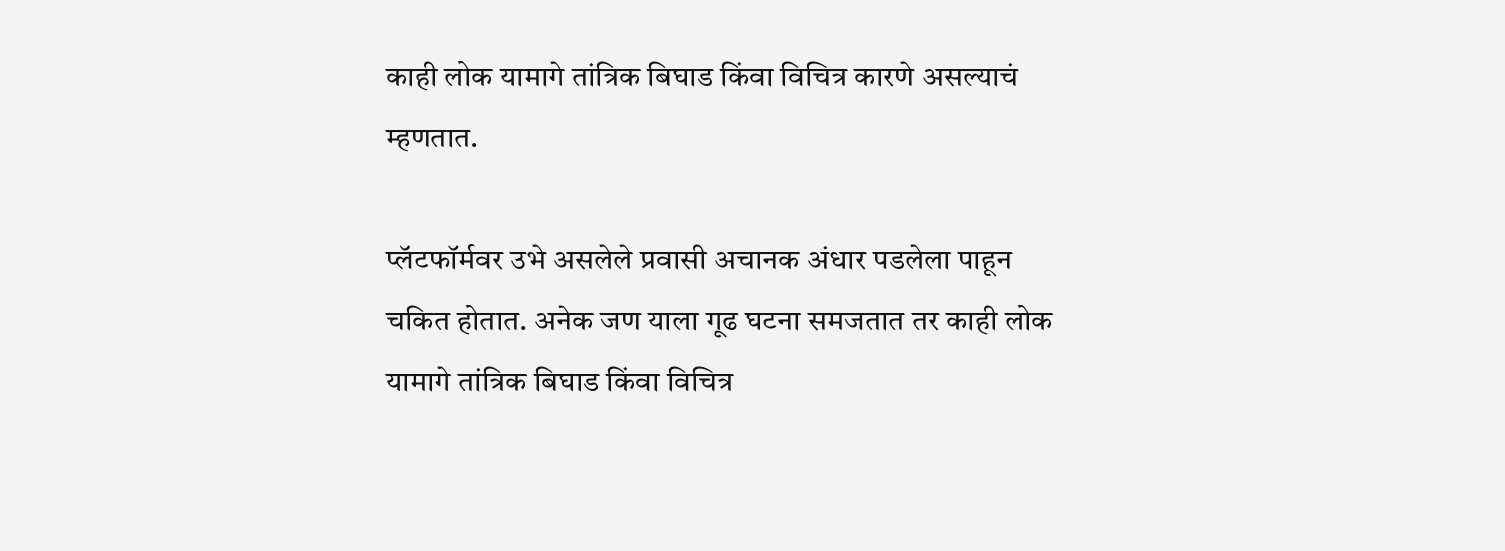काही लोक यामागे तांत्रिक बिघाड किंवा विचित्र कारणे असल्याचं म्हणतात.

प्लॅटफॉर्मवर उभे असलेले प्रवासी अचानक अंधार पडलेला पाहून चकित होतात. अनेक जण याला गूढ घटना समजतात तर काही लोक यामागे तांत्रिक बिघाड किंवा विचित्र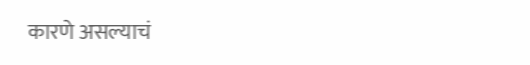कारणे असल्याचं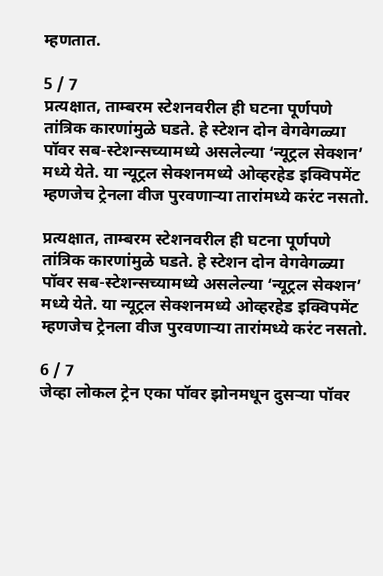म्हणतात.

5 / 7
प्रत्यक्षात, ताम्बरम स्टेशनवरील ही घटना पूर्णपणे तांत्रिक कारणांमुळे घडते. हे स्टेशन दोन वेगवेगळ्या पॉवर सब-स्टेशन्सच्यामध्ये असलेल्या ‘न्यूट्रल सेक्शन’ मध्ये येते. या न्यूट्रल सेक्शनमध्ये ओव्हरहेड इक्विपमेंट म्हणजेच ट्रेनला वीज पुरवणाऱ्या तारांमध्ये करंट नसतो.

प्रत्यक्षात, ताम्बरम स्टेशनवरील ही घटना पूर्णपणे तांत्रिक कारणांमुळे घडते. हे स्टेशन दोन वेगवेगळ्या पॉवर सब-स्टेशन्सच्यामध्ये असलेल्या ‘न्यूट्रल सेक्शन’ मध्ये येते. या न्यूट्रल सेक्शनमध्ये ओव्हरहेड इक्विपमेंट म्हणजेच ट्रेनला वीज पुरवणाऱ्या तारांमध्ये करंट नसतो.

6 / 7
जेव्हा लोकल ट्रेन एका पॉवर झोनमधून दुसऱ्या पॉवर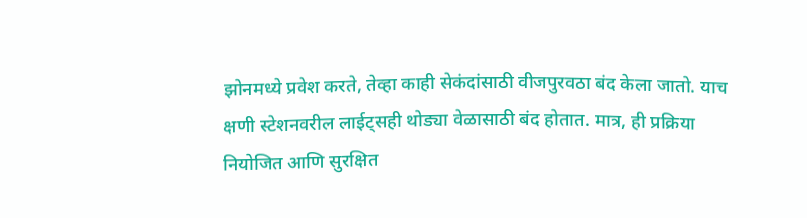झोनमध्ये प्रवेश करते, तेव्हा काही सेकंदांसाठी वीजपुरवठा बंद केला जातो. याच क्षणी स्टेशनवरील लाईट्सही थोड्या वेळासाठी बंद होतात. मात्र, ही प्रक्रिया नियोजित आणि सुरक्षित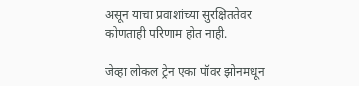असून याचा प्रवाशांच्या सुरक्षिततेवर कोणताही परिणाम होत नाही.

जेव्हा लोकल ट्रेन एका पॉवर झोनमधून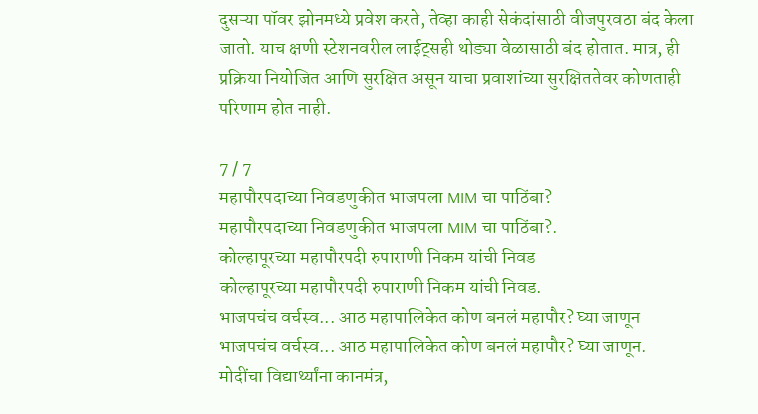दुसऱ्या पॉवर झोनमध्ये प्रवेश करते, तेव्हा काही सेकंदांसाठी वीजपुरवठा बंद केला जातो. याच क्षणी स्टेशनवरील लाईट्सही थोड्या वेळासाठी बंद होतात. मात्र, ही प्रक्रिया नियोजित आणि सुरक्षित असून याचा प्रवाशांच्या सुरक्षिततेवर कोणताही परिणाम होत नाही.

7 / 7
महापौरपदाच्या निवडणुकीत भाजपला MIM चा पाठिंबा?
महापौरपदाच्या निवडणुकीत भाजपला MIM चा पाठिंबा?.
कोल्हापूरच्या महापौरपदी रुपाराणी निकम यांची निवड
कोल्हापूरच्या महापौरपदी रुपाराणी निकम यांची निवड.
भाजपचंच वर्चस्व... आठ महापालिकेत कोण बनलं महापौर? घ्या जाणून
भाजपचंच वर्चस्व... आठ महापालिकेत कोण बनलं महापौर? घ्या जाणून.
मोदींचा विद्यार्थ्यांना कानमंत्र,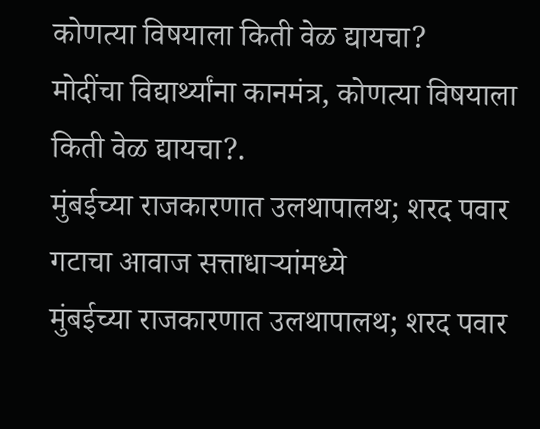कोणत्या विषयाला किती वेळ द्यायचा?
मोदींचा विद्यार्थ्यांना कानमंत्र, कोणत्या विषयाला किती वेळ द्यायचा?.
मुंबईच्या राजकारणात उलथापालथ; शरद पवार गटाचा आवाज सत्ताधाऱ्यांमध्ये
मुंबईच्या राजकारणात उलथापालथ; शरद पवार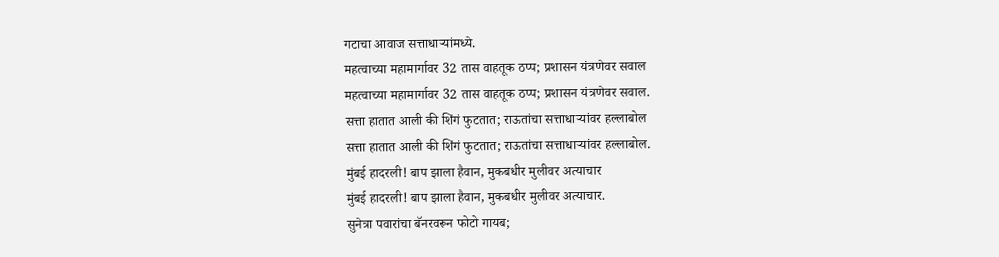गटाचा आवाज सत्ताधाऱ्यांमध्ये.
महत्वाच्या महामार्गावर 32 तास वाहतूक ठप्प; प्रशासन यंत्रणेवर सवाल
महत्वाच्या महामार्गावर 32 तास वाहतूक ठप्प; प्रशासन यंत्रणेवर सवाल.
सत्ता हातात आली की शिंगं फुटतात; राऊतांचा सत्ताधाऱ्यांवर हल्लाबोल
सत्ता हातात आली की शिंगं फुटतात; राऊतांचा सत्ताधाऱ्यांवर हल्लाबोल.
मुंबई हादरली! बाप झाला हैवान, मुकबधीर मुलीवर अत्याचार
मुंबई हादरली! बाप झाला हैवान, मुकबधीर मुलीवर अत्याचार.
सुनेत्रा पवारांचा बॅनरवरून फोटो गायब;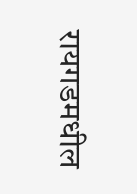रायगडमधील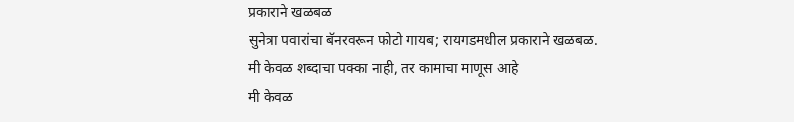प्रकाराने खळबळ
सुनेत्रा पवारांचा बॅनरवरून फोटो गायब; रायगडमधील प्रकाराने खळबळ.
मी केवळ शब्दाचा पक्का नाही, तर कामाचा माणूस आहे
मी केवळ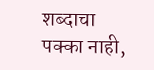शब्दाचा पक्का नाही,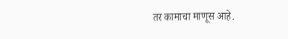तर कामाचा माणूस आहे.